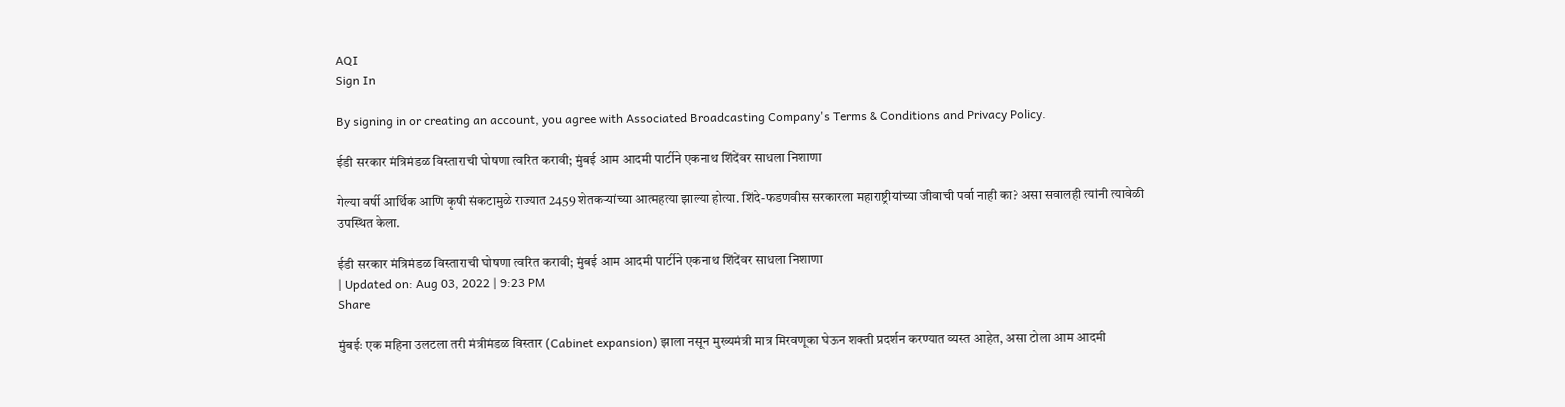AQI
Sign In

By signing in or creating an account, you agree with Associated Broadcasting Company's Terms & Conditions and Privacy Policy.

ईडी सरकार मंत्रिमंडळ विस्ताराची घोषणा त्वरित करावी; मुंबई आम आदमी पार्टीने एकनाथ शिंदेंवर साधला निशाणा

गेल्या वर्षी आर्थिक आणि कृषी संकटामुळे राज्यात 2459 शेतकऱ्यांच्या आत्महत्या झाल्या होत्या. शिंदे-फडणवीस सरकारला महाराष्ट्रीयांच्या जीवाची पर्वा नाही का? असा सवालही त्यांनी त्यावेळी उपस्थित केला.

ईडी सरकार मंत्रिमंडळ विस्ताराची घोषणा त्वरित करावी; मुंबई आम आदमी पार्टीने एकनाथ शिंदेंवर साधला निशाणा
| Updated on: Aug 03, 2022 | 9:23 PM
Share

मुंबईः एक महिना उलटला तरी मंत्रीमंडळ विस्तार (Cabinet expansion) झाला नसून मुख्यमंत्री मात्र मिरवणूका घेऊन शक्ती प्रदर्शन करण्यात व्यस्त आहेत, असा टोला आम आदमी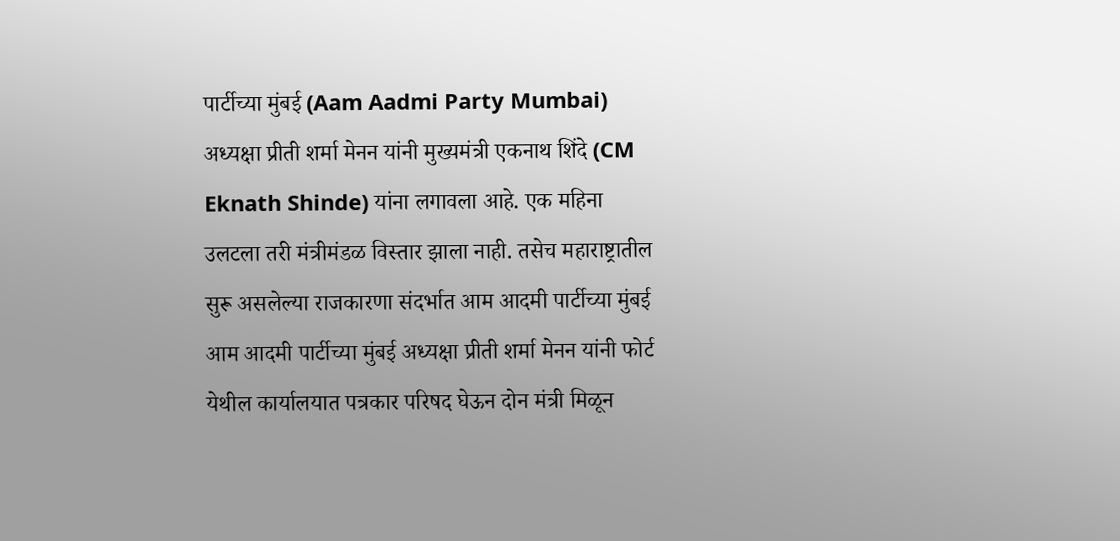पार्टीच्या मुंबई (Aam Aadmi Party Mumbai) अध्यक्षा प्रीती शर्मा मेनन यांनी मुख्यमंत्री एकनाथ शिंदे (CM Eknath Shinde) यांना लगावला आहे. एक महिना उलटला तरी मंत्रीमंडळ विस्तार झाला नाही. तसेच महाराष्ट्रातील सुरू असलेल्या राजकारणा संदर्भात आम आदमी पार्टीच्या मुंबई आम आदमी पार्टीच्या मुंबई अध्यक्षा प्रीती शर्मा मेनन यांनी फोर्ट येथील कार्यालयात पत्रकार परिषद घेऊन दोन मंत्री मिळून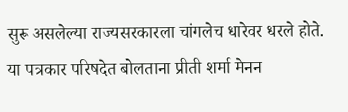सुरू असलेल्या राज्यसरकारला चांगलेच धारेवर धरले होते. या पत्रकार परिषदेत बोलताना प्रीती शर्मा मेनन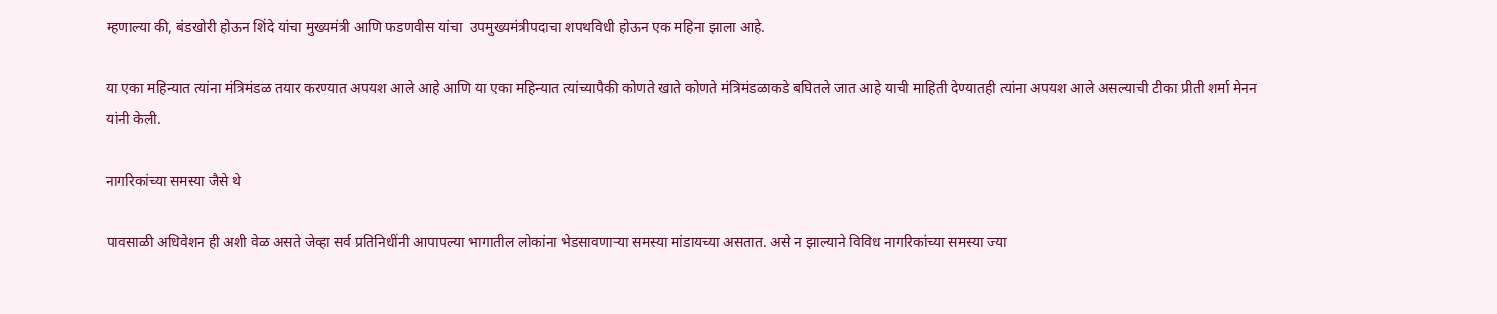म्हणाल्या की, बंडखोरी होऊन शिंदे यांचा मुख्यमंत्री आणि फडणवीस यांचा  उपमुख्यमंत्रीपदाचा शपथविधी होऊन एक महिना झाला आहे.

या एका महिन्यात त्यांना मंत्रिमंडळ तयार करण्यात अपयश आले आहे आणि या एका महिन्यात त्यांच्यापैकी कोणते खाते कोणते मंत्रिमंडळाकडे बघितले जात आहे याची माहिती देण्यातही त्यांना अपयश आले असल्याची टीका प्रीती शर्मा मेनन यांनी केली.

नागरिकांच्या समस्या जैसे थे

पावसाळी अधिवेशन ही अशी वेळ असते जेव्हा सर्व प्रतिनिधींनी आपापल्या भागातील लोकांना भेडसावणाऱ्या समस्या मांडायच्या असतात. असे न झाल्याने विविध नागरिकांच्या समस्या ज्या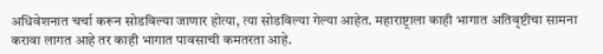अधिवेशनात चर्चा करून सोडविल्या जाणार होत्या, त्या सोडविल्या गेल्या आहेत. महाराष्ट्राला काही भागात अतिवृष्टीचा सामना करावा लागत आहे तर काही भागात पावसाची कमतरता आहे.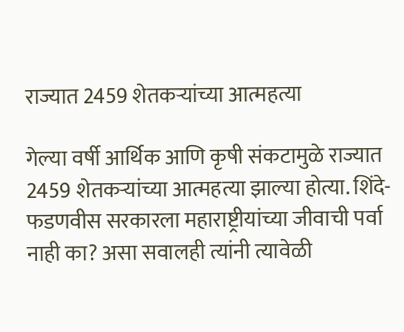राज्यात 2459 शेतकऱ्यांच्या आत्महत्या

गेल्या वर्षी आर्थिक आणि कृषी संकटामुळे राज्यात 2459 शेतकऱ्यांच्या आत्महत्या झाल्या होत्या. शिंदे-फडणवीस सरकारला महाराष्ट्रीयांच्या जीवाची पर्वा नाही का? असा सवालही त्यांनी त्यावेळी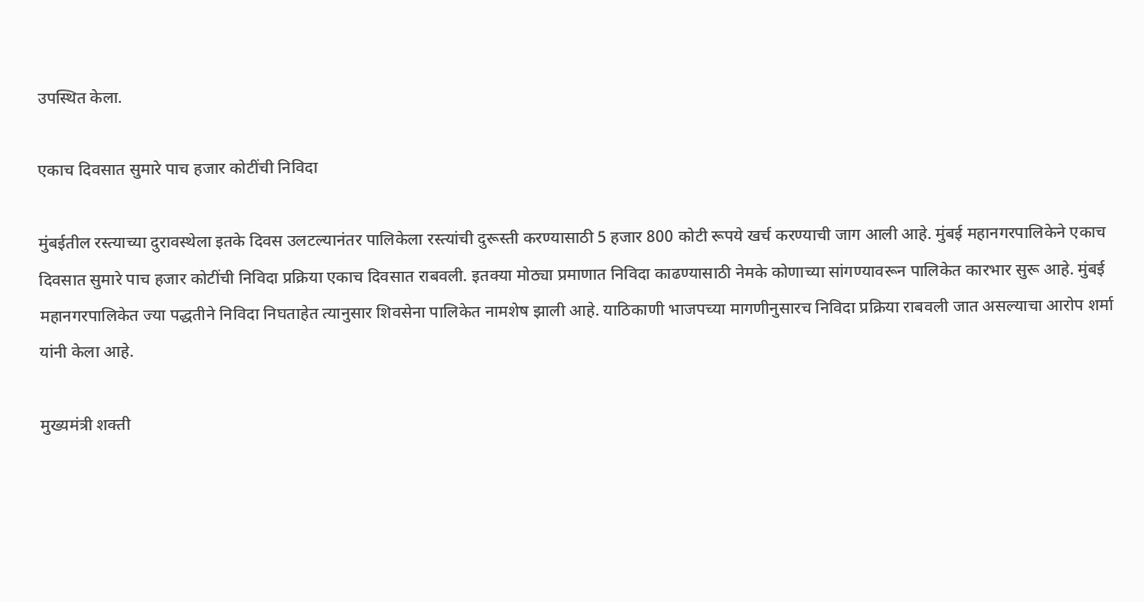उपस्थित केला.

एकाच दिवसात सुमारे पाच हजार कोटींची निविदा

मुंबईतील रस्त्याच्या दुरावस्थेला इतके दिवस उलटल्यानंतर पालिकेला रस्त्यांची दुरूस्ती करण्यासाठी 5 हजार 800 कोटी रूपये खर्च करण्याची जाग आली आहे. मुंबई महानगरपालिकेने एकाच दिवसात सुमारे पाच हजार कोटींची निविदा प्रक्रिया एकाच दिवसात राबवली. इतक्या मोठ्या प्रमाणात निविदा काढण्यासाठी नेमके कोणाच्या सांगण्यावरून पालिकेत कारभार सुरू आहे. मुंबई महानगरपालिकेत ज्या पद्धतीने निविदा निघताहेत त्यानुसार शिवसेना पालिकेत नामशेष झाली आहे. याठिकाणी भाजपच्या मागणीनुसारच निविदा प्रक्रिया राबवली जात असल्याचा आरोप शर्मा यांनी केला आहे.

मुख्यमंत्री शक्ती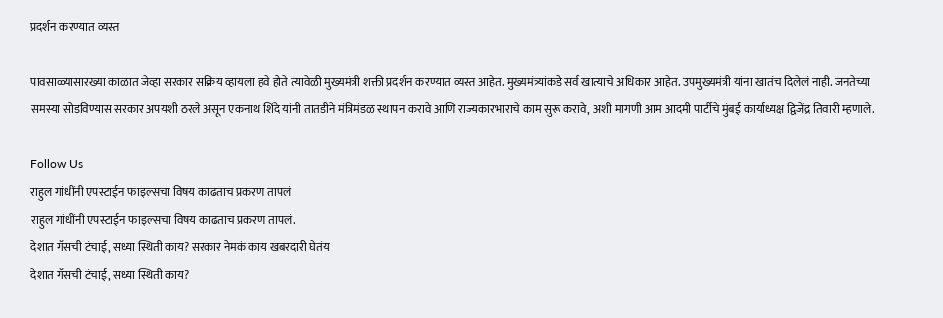प्रदर्शन करण्यात व्यस्त

पावसाळ्यासारख्या काळात जेव्हा सरकार सक्रिय व्हायला हवे होते त्यावेळी मुख्यमंत्री शक्ती प्रदर्शन करण्यात व्यस्त आहेत. मुख्यमंत्र्यांकडे सर्व खात्याचे अधिकार आहेत. उपमुख्यमंत्री यांना खातंच दिलेलं नाही. जनतेच्या समस्या सोडविण्यास सरकार अपयशी ठरले असून एकनाथ शिंदे यांनी तातडीने मंत्रिमंडळ स्थापन करावे आणि राज्यकारभाराचे काम सुरू करावे, अशी मागणी आम आदमी पार्टीचे मुंबई कार्याध्यक्ष द्विजेंद्र तिवारी म्हणाले.

Follow Us
राहुल गांधींनी एपस्टाईन फाइल्सचा विषय काढताच प्रकरण तापलं
राहुल गांधींनी एपस्टाईन फाइल्सचा विषय काढताच प्रकरण तापलं.
देशात गॅसची टंचाई, सध्या स्थिती काय? सरकार नेमकं काय खबरदारी घेतंय
देशात गॅसची टंचाई, सध्या स्थिती काय?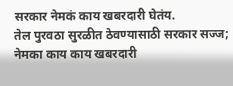सरकार नेमकं काय खबरदारी घेतंय.
तेल पुरवठा सुरळीत ठेवण्यासाठी सरकार सज्ज; नेमका काय काय खबरदारी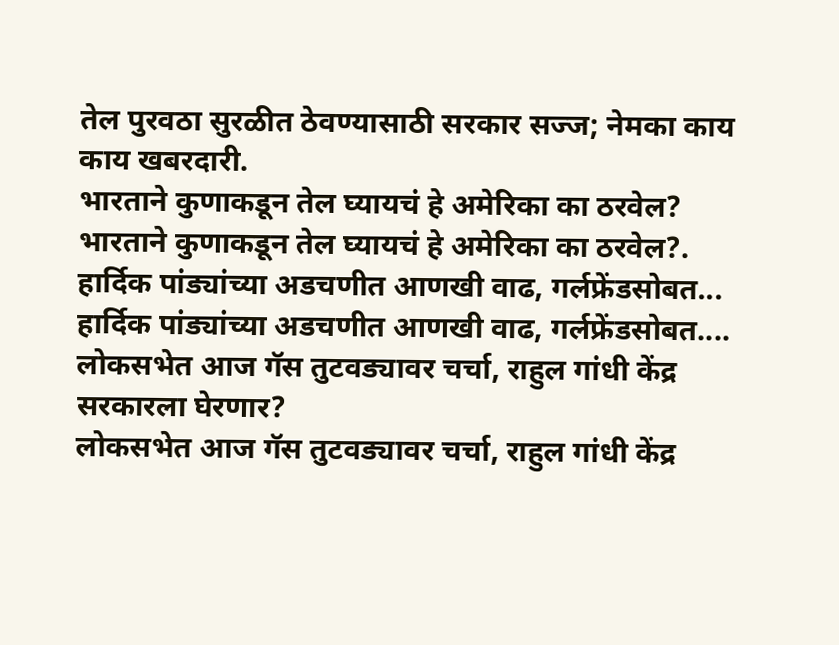तेल पुरवठा सुरळीत ठेवण्यासाठी सरकार सज्ज; नेमका काय काय खबरदारी.
भारताने कुणाकडून तेल घ्यायचं हे अमेरिका का ठरवेल?
भारताने कुणाकडून तेल घ्यायचं हे अमेरिका का ठरवेल?.
हार्दिक पांड्यांच्या अडचणीत आणखी वाढ, गर्लफ्रेंडसोबत...
हार्दिक पांड्यांच्या अडचणीत आणखी वाढ, गर्लफ्रेंडसोबत....
लोकसभेत आज गॅस तुटवड्यावर चर्चा, राहुल गांधी केंद्र सरकारला घेरणार?
लोकसभेत आज गॅस तुटवड्यावर चर्चा, राहुल गांधी केंद्र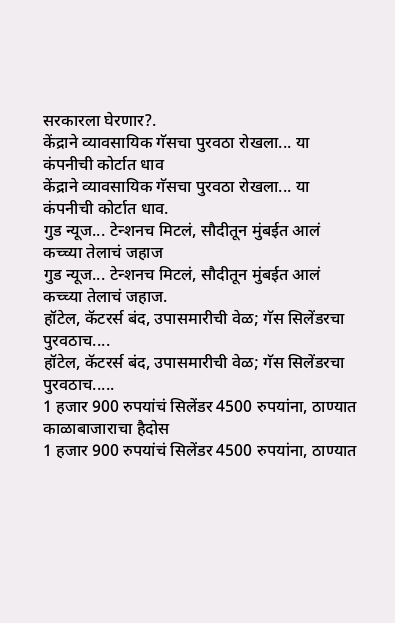सरकारला घेरणार?.
केंद्राने व्यावसायिक गॅसचा पुरवठा रोखला... या कंपनीची कोर्टात धाव
केंद्राने व्यावसायिक गॅसचा पुरवठा रोखला... या कंपनीची कोर्टात धाव.
गुड न्यूज... टेन्शनच मिटलं, सौदीतून मुंबईत आलं कच्च्या तेलाचं जहाज
गुड न्यूज... टेन्शनच मिटलं, सौदीतून मुंबईत आलं कच्च्या तेलाचं जहाज.
हॉटेल, कॅटरर्स बंद, उपासमारीची वेळ; गॅस सिलेंडरचा पुरवठाच....
हॉटेल, कॅटरर्स बंद, उपासमारीची वेळ; गॅस सिलेंडरचा पुरवठाच.....
1 हजार 900 रुपयांचं सिलेंडर 4500 रुपयांना, ठाण्यात काळाबाजाराचा हैदोस
1 हजार 900 रुपयांचं सिलेंडर 4500 रुपयांना, ठाण्यात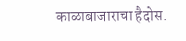काळाबाजाराचा हैदोस.